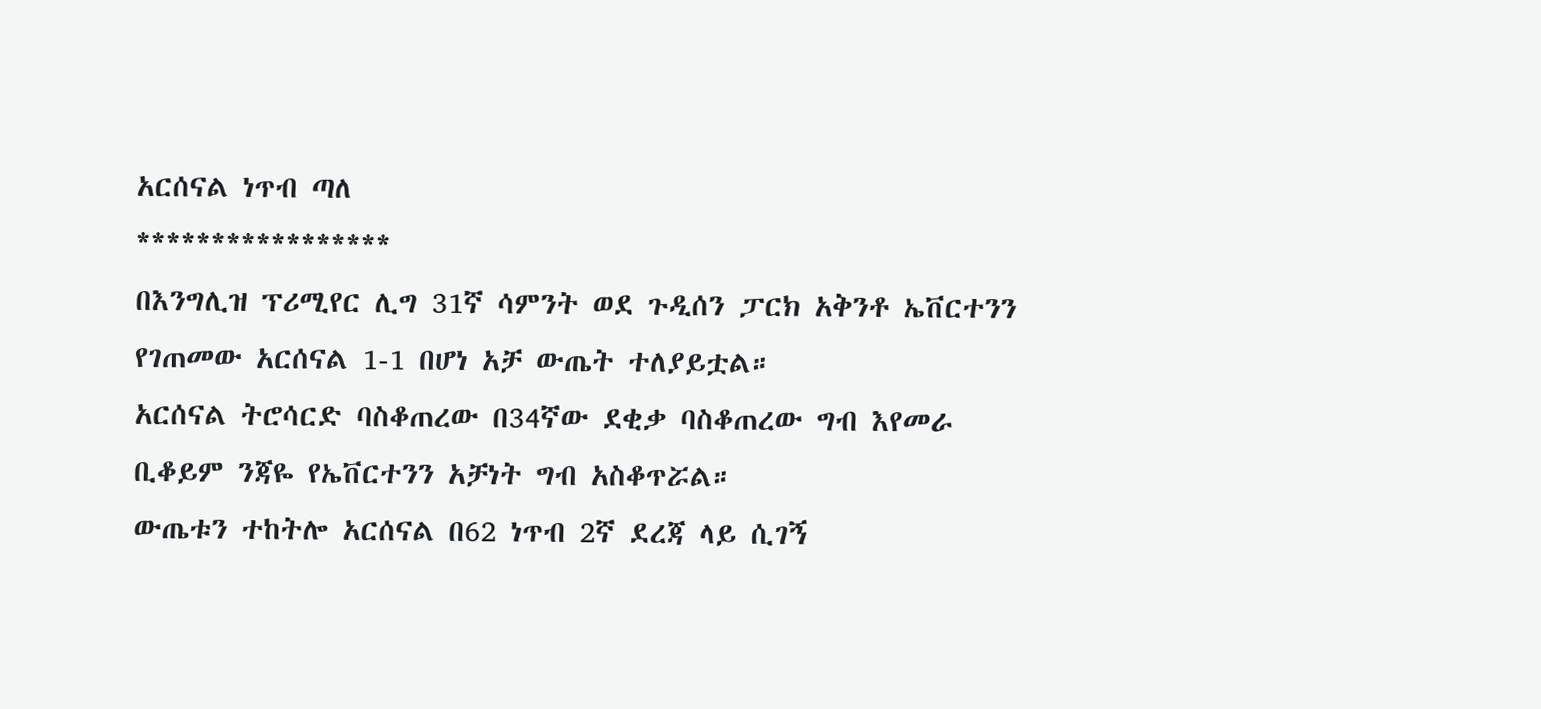አርሰናል ነጥብ ጣለ
*****************
በእንግሊዝ ፕሪሚየር ሊግ 31ኛ ሳምንት ወደ ጉዲሰን ፓርክ አቅንቶ ኤቨርተንን የገጠመው አርሰናል 1-1 በሆነ አቻ ውጤት ተለያይቷል።
አርሰናል ትሮሳርድ ባስቆጠረው በ34ኛው ደቂቃ ባስቆጠረው ግብ እየመራ ቢቆይም ንጃዬ የኤቨርተንን አቻነት ግብ አስቆጥሯል።
ውጤቱን ተከትሎ አርሰናል በ62 ነጥብ 2ኛ ደረጃ ላይ ሲገኝ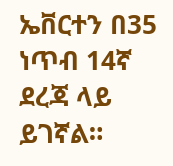ኤቨርተን በ35 ነጥብ 14ኛ ደረጃ ላይ ይገኛል።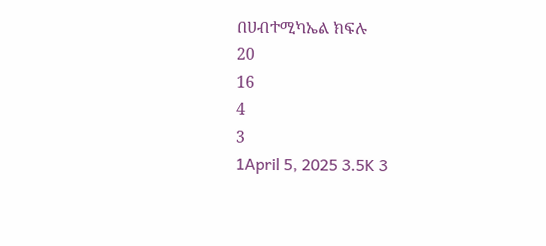በሀብተሚካኤል ክፍሉ
20
16
4
3
1April 5, 2025 3.5K 3